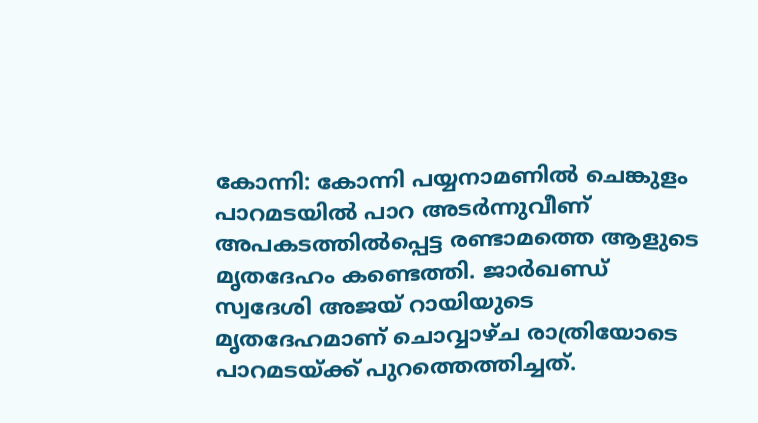കോന്നി: കോന്നി പയ്യനാമണിൽ ചെങ്കുളം പാറമടയിൽ പാറ അടർന്നുവീണ് അപകടത്തിൽപ്പെട്ട രണ്ടാമത്തെ ആളുടെ മൃതദേഹം കണ്ടെത്തി. ജാര്‍ഖണ്ഡ് സ്വദേശി അജയ് റായിയുടെ മൃതദേഹമാണ് ചൊവ്വാഴ്ച രാത്രിയോടെ പാറമടയ്ക്ക് പുറത്തെത്തിച്ചത്.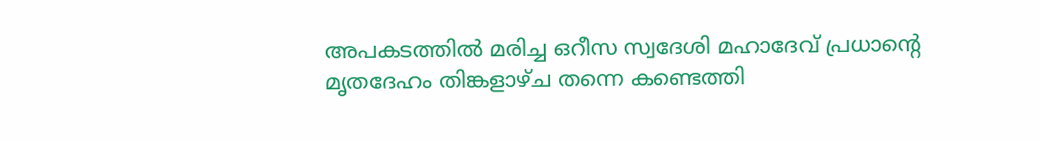അപകടത്തില്‍ മരിച്ച ഒറീസ സ്വദേശി മഹാദേവ് പ്രധാന്റെ മൃതദേഹം തിങ്കളാഴ്ച തന്നെ കണ്ടെത്തി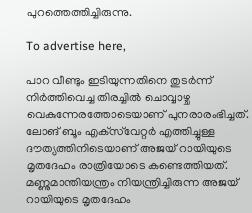പുറത്തെത്തിച്ചിരുന്നു.

To advertise here,

പാറ വീണ്ടും ഇടിയുന്നതിനെ തുടർന്ന് നിർത്തിവെച്ച തിരച്ചിൽ ചൊവ്വാഴ്ച വെകുന്നേരത്തോടെയാണ് പുനരാരംഭിച്ചത്. ലോങ് ബൂം എക്‌സ്‌വേറ്റര്‍ എത്തിച്ചുള്ള ദൗത്യത്തിനിടെയാണ് അജയ് റായിയുടെ മൃതദേഹം രാത്രിയോടെ കണ്ടെത്തിയത്. മണ്ണുമാന്തിയന്ത്രം നിയന്ത്രിച്ചിരുന്ന അജയ് റായിയുടെ മൃതദേഹം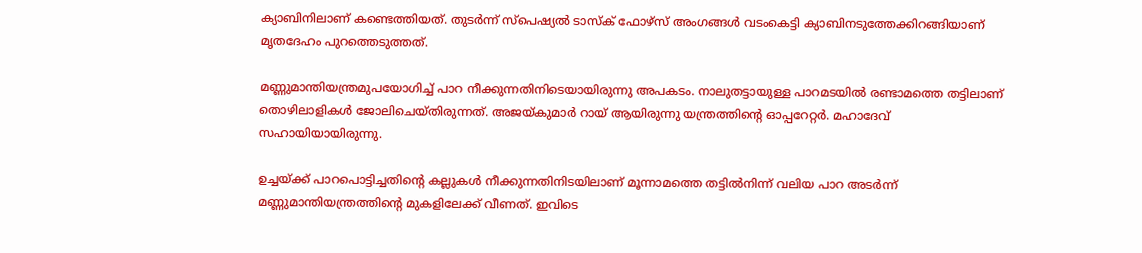ക്യാബിനിലാണ് കണ്ടെത്തിയത്. തുടര്‍ന്ന് സ്‌പെഷ്യല്‍ ടാസ്‌ക് ഫോഴ്‌സ് അംഗങ്ങള്‍ വടംകെട്ടി ക്യാബിനടുത്തേക്കിറങ്ങിയാണ് മൃതദേഹം പുറത്തെടുത്തത്.

മണ്ണുമാന്തിയന്ത്രമുപയോഗിച്ച് പാറ നീക്കുന്നതിനിടെയായിരുന്നു അപകടം. നാലുതട്ടായുള്ള പാറമടയിൽ രണ്ടാമത്തെ തട്ടിലാണ് തൊഴിലാളികൾ ജോലിചെയ്തിരുന്നത്. അജയ്‌കുമാർ റായ്‌ ആയിരുന്നു യന്ത്രത്തിന്റെ ഓപ്പറേറ്റർ. മഹാദേവ് സഹായിയായിരുന്നു.

ഉച്ചയ്ക്ക് പാറപൊട്ടിച്ചതിന്റെ കല്ലുകൾ നീക്കുന്നതിനിടയിലാണ് മൂന്നാമത്തെ തട്ടിൽനിന്ന് വലിയ പാറ അടർന്ന് മണ്ണുമാന്തിയന്ത്രത്തിന്റെ മുകളിലേക്ക് വീണത്. ഇവിടെ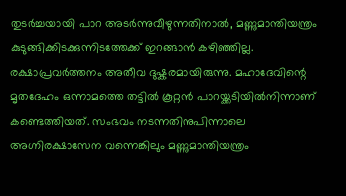തുടർച്ചയായി പാറ അടർന്നുവീഴുന്നതിനാൽ, മണ്ണുമാന്തിയന്ത്രം കുടുങ്ങിക്കിടക്കുന്നിടത്തേക്ക് ഇറങ്ങാൻ കഴിഞ്ഞില്ല. രക്ഷാപ്രവർത്തനം അതീവ ദുഷ്കരമായിരുന്നു. മഹാദേവിന്റെ മൃതദേഹം ഒന്നാമത്തെ തട്ടിൽ കൂറ്റൻ പാറയ്ക്കടിയിൽനിന്നാണ് കണ്ടെത്തിയത്. സംഭവം നടന്നതിനുപിന്നാലെ അഗ്നിരക്ഷാസേന വന്നെങ്കിലും മണ്ണുമാന്തിയന്ത്രം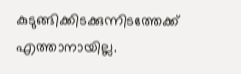കുടുങ്ങിക്കിടക്കുന്നിടത്തേക്ക് എത്താനായില്ല.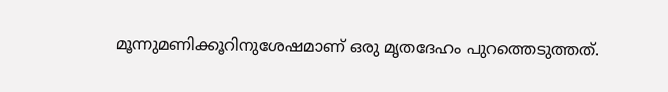മൂന്നുമണിക്കൂറിനുശേഷമാണ് ഒരു മൃതദേഹം പുറത്തെടുത്തത്.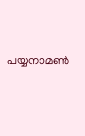പയ്യനാമൺ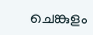ചെങ്കുളം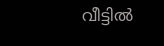വീട്ടിൽ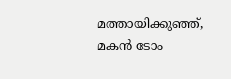മത്തായിക്കുഞ്ഞ്, മകൻ ടോം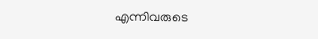എന്നിവരുടെ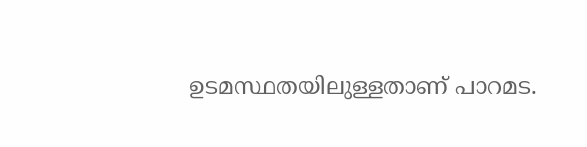ഉടമസ്ഥതയിലുള്ളതാണ് പാറമട.